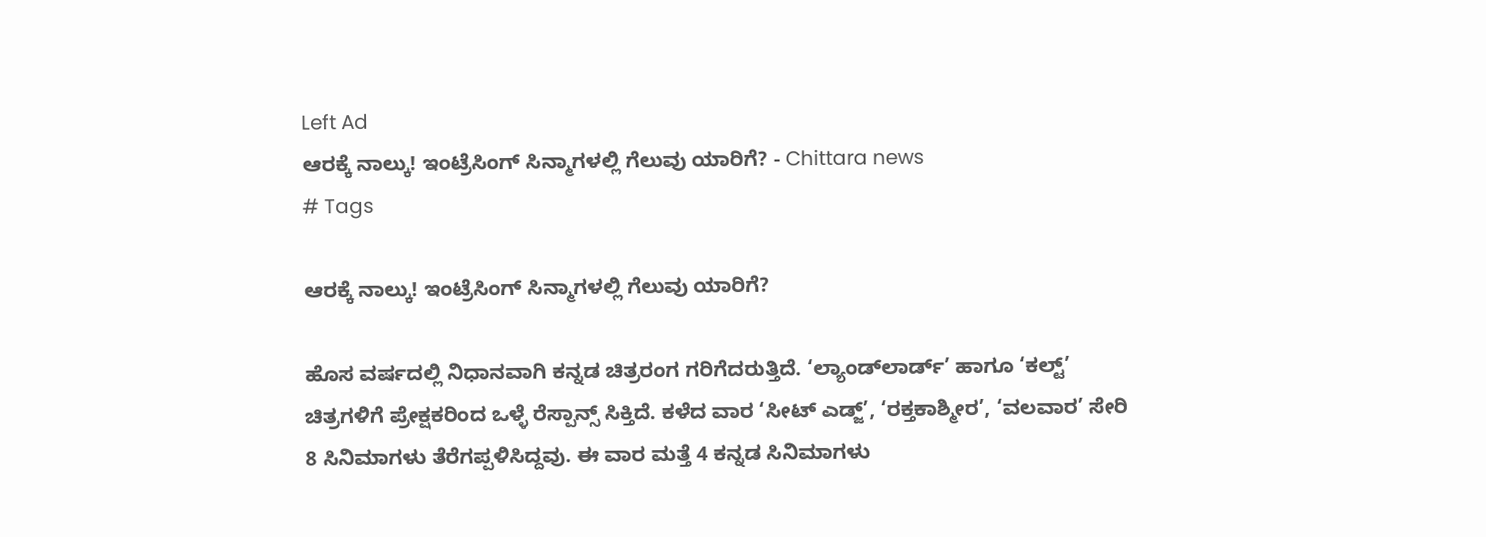Left Ad
ಆರಕ್ಕೆ ನಾಲ್ಕು! ಇಂಟ್ರೆಸಿಂಗ್‌ ಸಿನ್ಮಾಗಳಲ್ಲಿ ಗೆಲುವು ಯಾರಿಗೆ? - Chittara news
# Tags

ಆರಕ್ಕೆ ನಾಲ್ಕು! ಇಂಟ್ರೆಸಿಂಗ್‌ ಸಿನ್ಮಾಗಳಲ್ಲಿ ಗೆಲುವು ಯಾರಿಗೆ?

ಹೊಸ ವರ್ಷದಲ್ಲಿ ನಿಧಾನವಾಗಿ ಕನ್ನಡ ಚಿತ್ರರಂಗ ಗರಿಗೆದರುತ್ತಿದೆ. ‘ಲ್ಯಾಂಡ್‌ಲಾರ್ಡ್’ ಹಾಗೂ ‘ಕಲ್ಟ್’ ಚಿತ್ರಗಳಿಗೆ ಪ್ರೇಕ್ಷಕರಿಂದ ಒಳ್ಳೆ ರೆಸ್ಪಾನ್ಸ್ ಸಿಕ್ತಿದೆ. ಕಳೆದ ವಾರ ‘ಸೀಟ್ ಎಡ್ಜ್’, ‘ರಕ್ತಕಾಶ್ಮೀರ’, ‘ವಲವಾರ’ ಸೇರಿ 8 ಸಿನಿಮಾಗಳು ತೆರೆಗಪ್ಪಳಿಸಿದ್ದವು. ಈ ವಾರ ಮತ್ತೆ 4 ಕನ್ನಡ ಸಿನಿಮಾಗಳು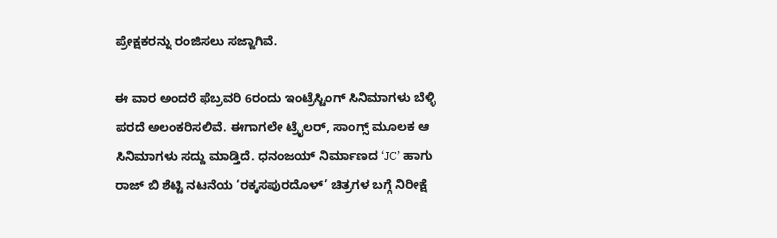ಪ್ರೇಕ್ಷಕರನ್ನು ರಂಜಿಸಲು ಸಜ್ಜಾಗಿವೆ.

ಈ ವಾರ ಅಂದರೆ ಫೆಬ್ರವರಿ 6ರಂದು ಇಂಟ್ರೆಸ್ಟಿಂಗ್ ಸಿನಿಮಾಗಳು ಬೆಳ್ಳಿ ಪರದೆ ಅಲಂಕರಿಸಲಿವೆ. ಈಗಾಗಲೇ ಟ್ರೈಲರ್, ಸಾಂಗ್ಸ್ ಮೂಲಕ ಆ ಸಿನಿಮಾಗಳು ಸದ್ದು ಮಾಡ್ತಿದೆ. ಧನಂಜಯ್ ನಿರ್ಮಾಣದ ‘JC’ ಹಾಗು ರಾಜ್ ಬಿ ಶೆಟ್ಟಿ ನಟನೆಯ ‘ರಕ್ಕಸಪುರದೊಳ್’ ಚಿತ್ರಗಳ ಬಗ್ಗೆ ನಿರೀಕ್ಷೆ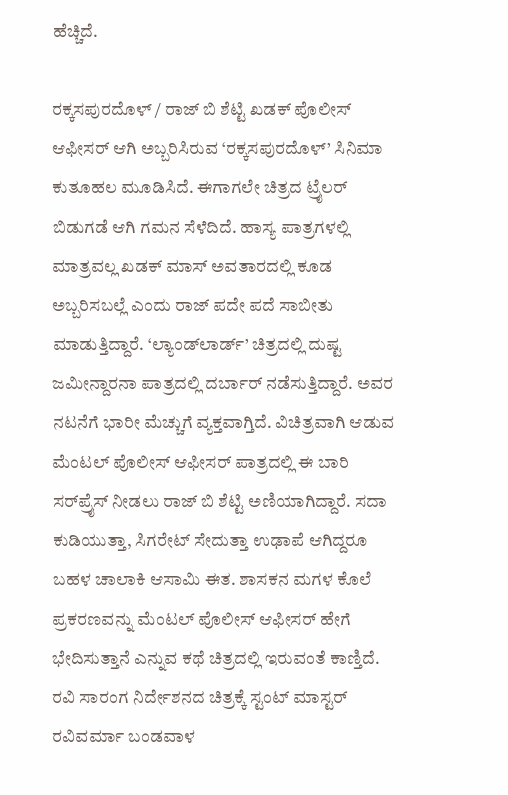ಹೆಚ್ಚಿದೆ.

ರಕ್ಕಸಪುರದೊಳ್ / ರಾಜ್‌ ಬಿ ಶೆಟ್ಟಿ ಖಡಕ್ ಪೊಲೀಸ್ ಆಫೀಸರ್ ಆಗಿ ಅಬ್ಬರಿಸಿರುವ ‘ರಕ್ಕಸಪುರದೊಳ್’ ಸಿನಿಮಾ ಕುತೂಹಲ ಮೂಡಿಸಿದೆ. ಈಗಾಗಲೇ ಚಿತ್ರದ ಟ್ರೈಲರ್ ಬಿಡುಗಡೆ ಆಗಿ ಗಮನ ಸೆಳೆದಿದೆ. ಹಾಸ್ಯ ಪಾತ್ರಗಳಲ್ಲಿ ಮಾತ್ರವಲ್ಲ ಖಡಕ್ ಮಾಸ್ ಅವತಾರದಲ್ಲಿ ಕೂಡ ಅಬ್ಬರಿಸಬಲ್ಲೆ ಎಂದು ರಾಜ್ ಪದೇ ಪದೆ ಸಾಬೀತು ಮಾಡುತ್ತಿದ್ದಾರೆ. ‘ಲ್ಯಾಂಡ್‌ಲಾರ್ಡ್’ ಚಿತ್ರದಲ್ಲಿ ದುಷ್ಟ ಜಮೀನ್ದಾರನಾ ಪಾತ್ರದಲ್ಲಿ ದರ್ಬಾರ್ ನಡೆಸುತ್ತಿದ್ದಾರೆ. ಅವರ ನಟನೆಗೆ ಭಾರೀ ಮೆಚ್ಚುಗೆ ವ್ಯಕ್ತವಾಗ್ತಿದೆ. ವಿಚಿತ್ರವಾಗಿ ಆಡುವ ಮೆಂಟಲ್ ಪೊಲೀಸ್ ಆಫೀಸರ್ ಪಾತ್ರದಲ್ಲಿ ಈ ಬಾರಿ ಸರ್‌ಪ್ರೈಸ್ ನೀಡಲು ರಾಜ್ ಬಿ ಶೆಟ್ಟಿ ಅಣಿಯಾಗಿದ್ದಾರೆ. ಸದಾ ಕುಡಿಯುತ್ತಾ, ಸಿಗರೇಟ್ ಸೇದುತ್ತಾ ಉಢಾಪೆ ಆಗಿದ್ದರೂ ಬಹಳ ಚಾಲಾಕಿ ಆಸಾಮಿ ಈತ. ಶಾಸಕನ ಮಗಳ ಕೊಲೆ ಪ್ರಕರಣವನ್ನು ಮೆಂಟಲ್ ಪೊಲೀಸ್ ಆಫೀಸರ್ ಹೇಗೆ ಭೇದಿಸುತ್ತಾನೆ ಎನ್ನುವ ಕಥೆ ಚಿತ್ರದಲ್ಲಿ ಇರುವಂತೆ ಕಾಣ್ತಿದೆ. ರವಿ ಸಾರಂಗ ನಿರ್ದೇಶನದ ಚಿತ್ರಕ್ಕೆ ಸ್ಟಂಟ್ ಮಾಸ್ಟರ್ ರವಿವರ್ಮಾ ಬಂಡವಾಳ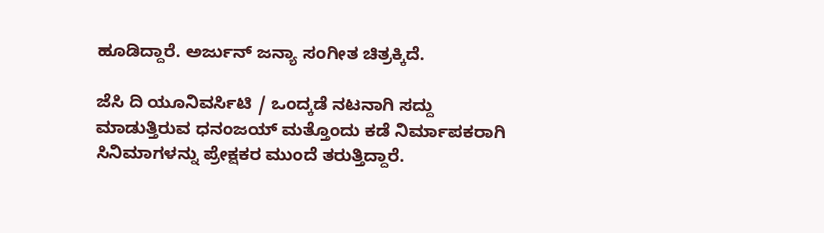ಹೂಡಿದ್ದಾರೆ. ಅರ್ಜುನ್ ಜನ್ಯಾ ಸಂಗೀತ ಚಿತ್ರಕ್ಕಿದೆ.

ಜೆಸಿ ದಿ ಯೂನಿವರ್ಸಿಟಿ / ಒಂದ್ಕಡೆ ನಟನಾಗಿ ಸದ್ದು ಮಾಡುತ್ತಿರುವ ಧನಂಜಯ್ ಮತ್ತೊಂದು ಕಡೆ ನಿರ್ಮಾಪಕರಾಗಿ ಸಿನಿಮಾಗಳನ್ನು ಪ್ರೇಕ್ಷಕರ ಮುಂದೆ ತರುತ್ತಿದ್ದಾರೆ.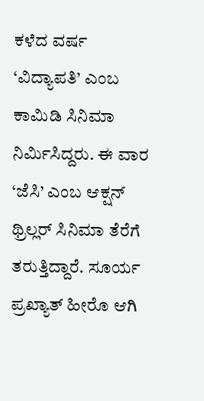ಕಳೆದ ವರ್ಷ ‘ವಿದ್ಯಾಪತಿ’ ಎಂಬ ಕಾಮಿಡಿ ಸಿನಿಮಾ ನಿರ್ಮಿಸಿದ್ದರು. ಈ ವಾರ ‘ಜೆಸಿ’ ಎಂಬ ಆಕ್ಷನ್ ಥ್ರಿಲ್ಲರ್ ಸಿನಿಮಾ ತೆರೆಗೆ ತರುತ್ತಿದ್ದಾರೆ. ಸೂರ್ಯ ಪ್ರಖ್ಯಾತ್ ಹೀರೊ ಆಗಿ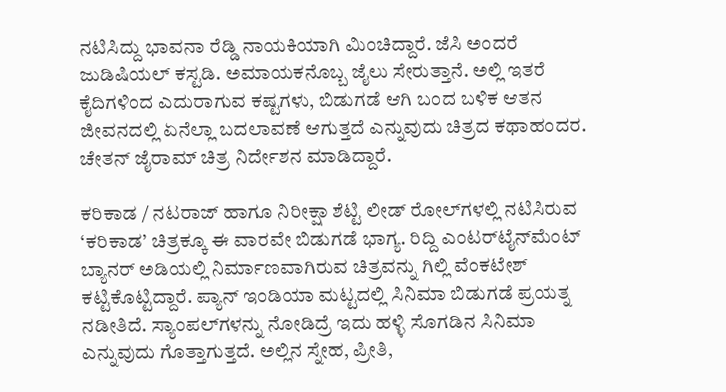ನಟಿಸಿದ್ದು ಭಾವನಾ ರೆಡ್ಡಿ ನಾಯಕಿಯಾಗಿ ಮಿಂಚಿದ್ದಾರೆ. ಜೆಸಿ ಅಂದರೆ ಜುಡಿಷಿಯಲ್ ಕಸ್ಟಡಿ. ಅಮಾಯಕನೊಬ್ಬ ಜೈಲು ಸೇರುತ್ತಾನೆ. ಅಲ್ಲಿ ಇತರೆ ಕೈದಿಗಳಿಂದ ಎದುರಾಗುವ ಕಷ್ಟಗಳು, ಬಿಡುಗಡೆ ಆಗಿ ಬಂದ ಬಳಿಕ ಆತನ ಜೀವನದಲ್ಲಿ ಏನೆಲ್ಲಾ ಬದಲಾವಣೆ ಆಗುತ್ತದೆ ಎನ್ನುವುದು ಚಿತ್ರದ ಕಥಾಹಂದರ. ಚೇತನ್ ಜೈರಾಮ್ ಚಿತ್ರ ನಿರ್ದೇಶನ ಮಾಡಿದ್ದಾರೆ.

ಕರಿಕಾಡ / ನಟರಾಜ್ ಹಾಗೂ ನಿರೀಕ್ಷಾ ಶೆಟ್ಟಿ ಲೀಡ್ ರೋಲ್‌ಗಳಲ್ಲಿ ನಟಿಸಿರುವ ‘ಕರಿಕಾಡ’ ಚಿತ್ರಕ್ಕೂ ಈ ವಾರವೇ ಬಿಡುಗಡೆ ಭಾಗ್ಯ. ರಿದ್ದಿ ಎಂಟರ್‌ಟೈನ್‌ಮೆಂಟ್ ಬ್ಯಾನರ್ ಅಡಿಯಲ್ಲಿ ನಿರ್ಮಾಣವಾಗಿರುವ ಚಿತ್ರವನ್ನು ಗಿಲ್ಲಿ ವೆಂಕಟೇಶ್ ಕಟ್ಟಿಕೊಟ್ಟಿದ್ದಾರೆ. ಪ್ಯಾನ್ ಇಂಡಿಯಾ ಮಟ್ಟದಲ್ಲಿ ಸಿನಿಮಾ ಬಿಡುಗಡೆ ಪ್ರಯತ್ನ ನಡೀತಿದೆ. ಸ್ಯಾಂಪಲ್‌ಗಳನ್ನು ನೋಡಿದ್ರೆ ಇದು ಹಳ್ಳಿ ಸೊಗಡಿನ ಸಿನಿಮಾ ಎನ್ನುವುದು ಗೊತ್ತಾಗುತ್ತದೆ. ಅಲ್ಲಿನ ಸ್ನೇಹ, ಪ್ರೀತಿ,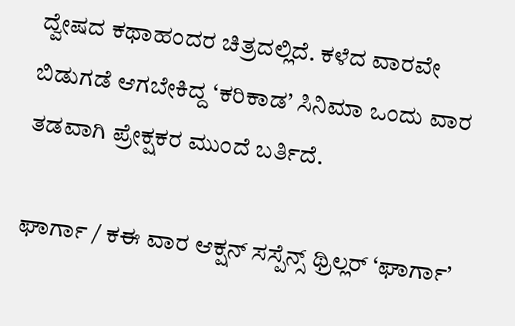ದ್ವೇಷದ ಕಥಾಹಂದರ ಚಿತ್ರದಲ್ಲಿದೆ. ಕಳೆದ ವಾರವೇ ಬಿಡುಗಡೆ ಆಗಬೇಕಿದ್ದ ‘ಕರಿಕಾಡ’ ಸಿನಿಮಾ ಒಂದು ವಾರ ತಡವಾಗಿ ಪ್ರೇಕ್ಷಕರ ಮುಂದೆ ಬರ್ತಿದೆ.

ಘಾರ್ಗಾ / ಕಈ ವಾರ ಆಕ್ಷನ್ ಸಸ್ಪೆನ್ಸ್ ಥ್ರಿಲ್ಲರ್ ‘ಘಾರ್ಗಾ’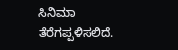ಸಿನಿಮಾ ತೆರೆಗಪ್ಪಳಿಸಲಿದೆ.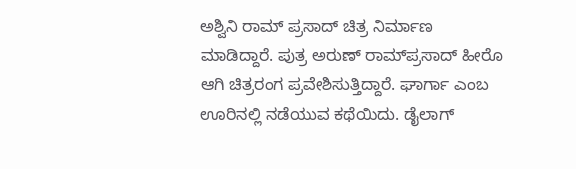ಅಶ್ವಿನಿ ರಾಮ್ ಪ್ರಸಾದ್ ಚಿತ್ರ ನಿರ್ಮಾಣ ಮಾಡಿದ್ದಾರೆ. ಪುತ್ರ ಅರುಣ್ ರಾಮ್‌ಪ್ರಸಾದ್‌ ಹೀರೊ ಆಗಿ ಚಿತ್ರರಂಗ ಪ್ರವೇಶಿಸುತ್ತಿದ್ದಾರೆ. ಘಾರ್ಗಾ ಎಂಬ ಊರಿನಲ್ಲಿ ನಡೆಯುವ ಕಥೆಯಿದು. ಡೈಲಾಗ್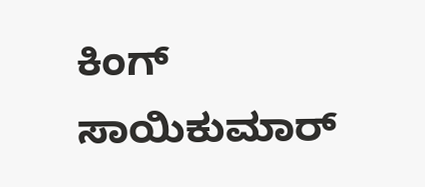ಕಿಂಗ್ ಸಾಯಿಕುಮಾರ್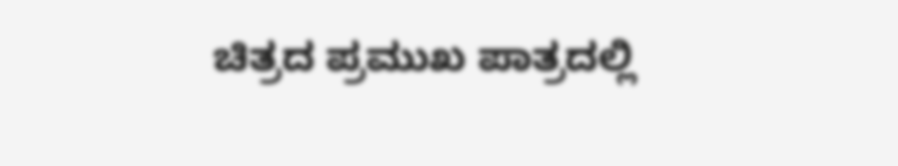ಚಿತ್ರದ ಪ್ರಮುಖ ಪಾತ್ರದಲ್ಲಿ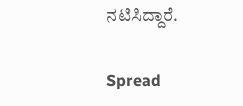ನಟಿಸಿದ್ದಾರೆ.

Spread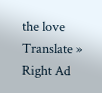the love
Translate »
Right Ad